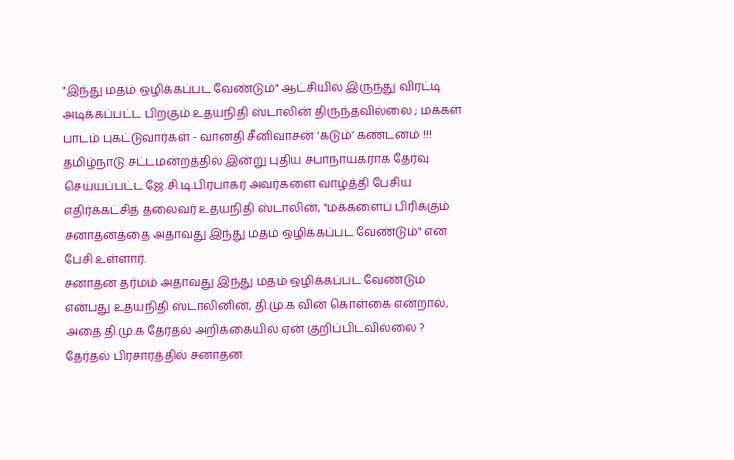"இந்து மதம் ஒழிக்கப்பட வேண்டும்" ஆட்சியில் இருந்து விரட்டி அடிக்கப்பட்ட பிறகும் உதயநிதி ஸ்டாலின் திருந்தவில்லை ; மக்கள் பாடம் புகட்டுவார்கள் - வானதி சீனிவாசன் ‘கடும்’ கண்டனம் !!!
தமிழ்நாடு சட்டமன்றத்தில் இன்று புதிய சபாநாயகராக தேர்வு செய்யப்பட்ட ஜே.சி.டி.பிரபாகர் அவர்களை வாழ்த்தி பேசிய எதிர்க்கட்சித் தலைவர் உதயநிதி ஸ்டாலின், "மக்களைப் பிரிக்கும் சனாதனத்தை அதாவது இந்து மதம் ஒழிக்கப்பட வேண்டும்" என பேசி உள்ளார்.
சனாதன தர்மம் அதாவது இந்து மதம் ஒழிக்கப்பட வேண்டும் என்பது உதயநிதி ஸ்டாலினின், தி.மு.க வின் கொள்கை என்றால், அதை தி.மு.க தேர்தல் அறிக்கையில் ஏன் குறிப்பிடவில்லை ? தேர்தல் பிரசாரத்தில் சனாதன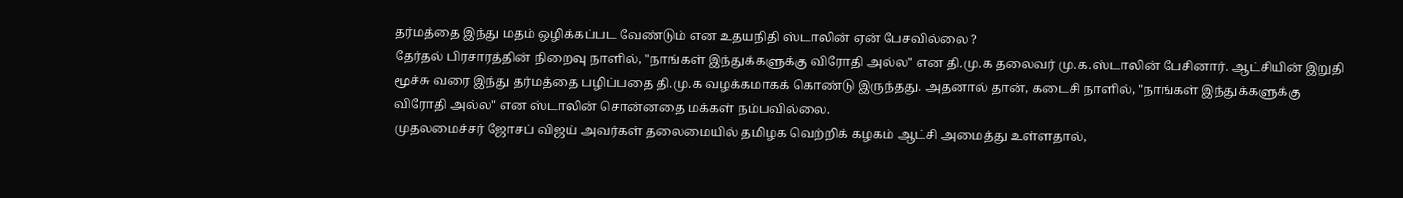தர்மத்தை இந்து மதம் ஒழிக்கப்பட வேண்டும் என உதயநிதி ஸ்டாலின் ஏன் பேசவில்லை ?
தேர்தல் பிரசாரத்தின் நிறைவு நாளில், "நாங்கள் இந்துக்களுக்கு விரோதி அல்ல" என தி.மு.க தலைவர் மு.க.ஸ்டாலின் பேசினார். ஆட்சியின் இறுதி மூச்சு வரை இந்து தர்மத்தை பழிப்பதை தி.மு.க வழக்கமாகக் கொண்டு இருந்தது. அதனால் தான், கடைசி நாளில், "நாங்கள் இந்துக்களுக்கு விரோதி அல்ல" என ஸ்டாலின் சொன்னதை மக்கள் நம்பவில்லை.
முதலமைச்சர் ஜோசப் விஜய் அவர்கள் தலைமையில் தமிழக வெற்றிக் கழகம் ஆட்சி அமைத்து உள்ளதால்,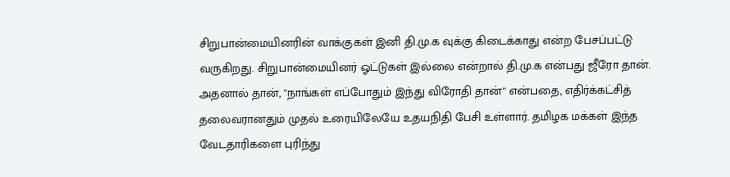சிறுபான்மையினரின் வாக்குகள் இனி தி.மு.க வுக்கு கிடைக்காது என்ற பேசப்பட்டு வருகிறது. சிறுபான்மையினர் ஓட்டுகள் இல்லை என்றால் தி.மு.க என்பது ஜீரோ தான்.
அதனால் தான், "நாங்கள் எப்போதும் இந்து விரோதி தான்" என்பதை, எதிர்க்கட்சித் தலைவரானதும் முதல் உரையிலேயே உதயநிதி பேசி உள்ளார். தமிழக மக்கள் இந்த வேடதாரிகளை புரிந்து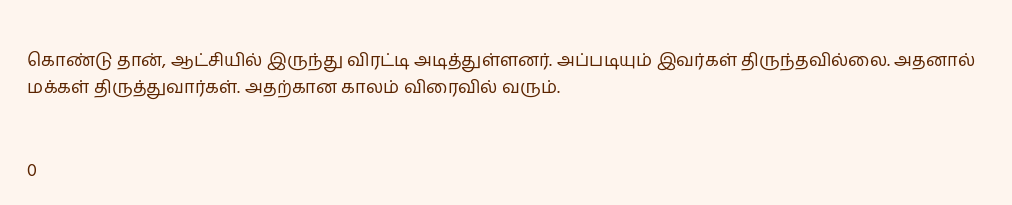கொண்டு தான், ஆட்சியில் இருந்து விரட்டி அடித்துள்ளனர். அப்படியும் இவர்கள் திருந்தவில்லை. அதனால் மக்கள் திருத்துவார்கள். அதற்கான காலம் விரைவில் வரும்.


0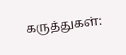கருத்துகள்: